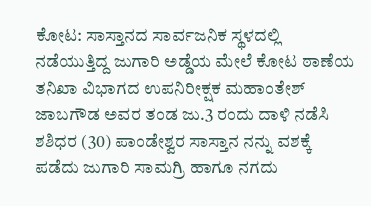ಕೋಟ: ಸಾಸ್ತಾನದ ಸಾರ್ವಜನಿಕ ಸ್ಥಳದಲ್ಲಿ ನಡೆಯುತ್ತಿದ್ದ ಜುಗಾರಿ ಅಡ್ಡೆಯ ಮೇಲೆ ಕೋಟ ಠಾಣೆಯ ತನಿಖಾ ವಿಭಾಗದ ಉಪನಿರೀಕ್ಷಕ ಮಹಾಂತೇಶ್ ಜಾಬಗೌಡ ಅವರ ತಂಡ ಜು.3 ರಂದು ದಾಳಿ ನಡೆಸಿ ಶಶಿಧರ (30) ಪಾಂಡೇಶ್ವರ ಸಾಸ್ತಾನ ನನ್ನು ವಶಕ್ಕೆ ಪಡೆದು ಜುಗಾರಿ ಸಾಮಗ್ರಿ ಹಾಗೂ ನಗದು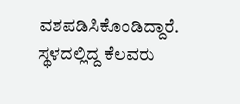ವಶಪಡಿಸಿಕೊಂಡಿದ್ದಾರೆ.
ಸ್ಥಳದಲ್ಲಿದ್ದ ಕೆಲವರು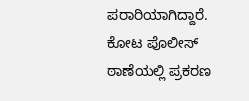ಪರಾರಿಯಾಗಿದ್ದಾರೆ.
ಕೋಟ ಪೊಲೀಸ್ ಠಾಣೆಯಲ್ಲಿ ಪ್ರಕರಣ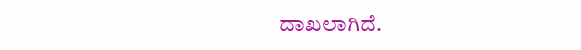ದಾಖಲಾಗಿದೆ.